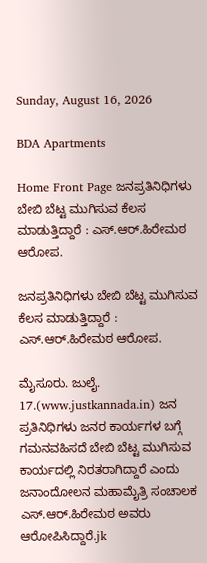Sunday, August 16, 2026

BDA Apartments

Home Front Page ಜನಪ್ರತಿನಿಧಿಗಳು ಬೇಬಿ ಬೆಟ್ಟ ಮುಗಿಸುವ ಕೆಲಸ ಮಾಡುತ್ತಿದ್ದಾರೆ : ಎಸ್.ಆರ್.ಹಿರೇಮಠ ಆರೋಪ.

ಜನಪ್ರತಿನಿಧಿಗಳು ಬೇಬಿ ಬೆಟ್ಟ ಮುಗಿಸುವ ಕೆಲಸ ಮಾಡುತ್ತಿದ್ದಾರೆ : ಎಸ್.ಆರ್.ಹಿರೇಮಠ ಆರೋಪ.

ಮೈಸೂರು. ಜುಲೈ. 17.(www.justkannada.in) ಜನ ಪ್ರತಿನಿಧಿಗಳು ಜನರ ಕಾರ್ಯಗಳ ಬಗ್ಗೆ ಗಮನವಹಿಸದೆ ಬೇಬಿ ಬೆಟ್ಟ ಮುಗಿಸುವ ಕಾರ್ಯದಲ್ಲಿ ನಿರತರಾಗಿದ್ದಾರೆ ಎಂದು ಜನಾಂದೋಲನ ಮಹಾಮೈತ್ರಿ ಸಂಚಾಲಕ ಎಸ್.ಆರ್.ಹಿರೇಮಠ ಅವರು ಆರೋಪಿಸಿದ್ದಾರೆ.jk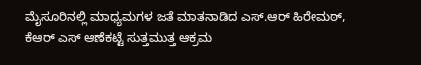ಮೈಸೂರಿನಲ್ಲಿ ಮಾಧ್ಯಮಗಳ ಜತೆ ಮಾತನಾಡಿದ ಎಸ್.ಆರ್ ಹಿರೇಮಠ್,  ಕೆಆರ್ ಎಸ್ ಆಣೆಕಟ್ಟೆ ಸುತ್ತಮುತ್ತ ಆಕ್ರಮ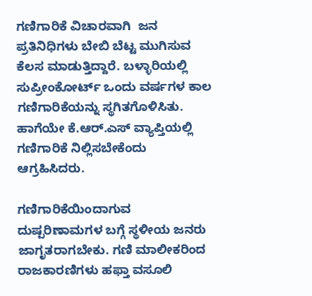ಗಣಿಗಾರಿಕೆ ವಿಚಾರವಾಗಿ  ಜನ ಪ್ರತಿನಿಧಿಗಳು ಬೇಬಿ ಬೆಟ್ಟ ಮುಗಿಸುವ ಕೆಲಸ ಮಾಡುತ್ತಿದ್ದಾರೆ. ಬಳ್ಳಾರಿಯಲ್ಲಿ ಸುಪ್ರೀಂಕೋರ್ಟ್ ಒಂದು ವರ್ಷಗಳ ಕಾಲ ಗಣಿಗಾರಿಕೆಯನ್ನು ಸ್ಥಗಿತಗೊಳಿಸಿತು. ಹಾಗೆಯೇ ಕೆ.ಆರ್.ಎಸ್ ವ್ಯಾಪ್ತಿಯಲ್ಲಿ ಗಣಿಗಾರಿಕೆ ನಿಲ್ಲಿಸಬೇಕೆಂದು ಆಗ್ರಹಿಸಿದರು.

ಗಣಿಗಾರಿಕೆಯಿಂದಾಗುವ ದುಷ್ಪರಿಣಾಮಗಳ ಬಗ್ಗೆ ಸ್ಥಳೀಯ ಜನರು ಜಾಗೃತರಾಗಬೇಕು. ಗಣಿ ಮಾಲೀಕರಿಂದ ರಾಜಕಾರಣಿಗಳು ಹಫ್ತಾ ವಸೂಲಿ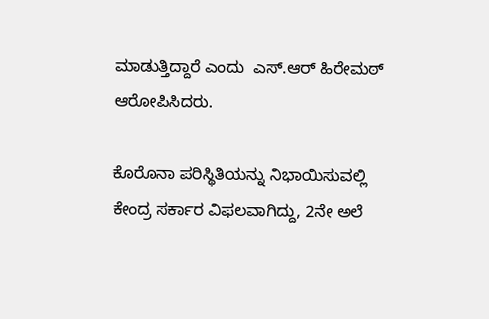ಮಾಡುತ್ತಿದ್ದಾರೆ ಎಂದು  ಎಸ್.ಆರ್ ಹಿರೇಮಠ್ ಆರೋಪಿಸಿದರು.

ಕೊರೊನಾ ಪರಿಸ್ಥಿತಿಯನ್ನು ನಿಭಾಯಿಸುವಲ್ಲಿ ಕೇಂದ್ರ ಸರ್ಕಾರ ವಿಫಲವಾಗಿದ್ದು, 2ನೇ ಅಲೆ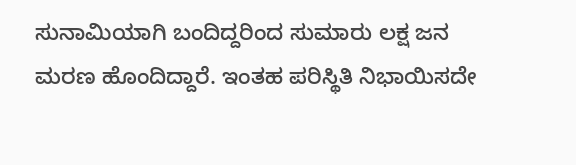ಸುನಾಮಿಯಾಗಿ ಬಂದಿದ್ದರಿಂದ ಸುಮಾರು ಲಕ್ಷ ಜನ ಮರಣ ಹೊಂದಿದ್ದಾರೆ. ಇಂತಹ ಪರಿಸ್ಥಿತಿ ನಿಭಾಯಿಸದೇ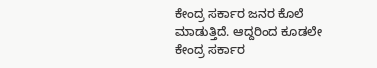ಕೇಂದ್ರ ಸರ್ಕಾರ ಜನರ ಕೊಲೆ ಮಾಡುತ್ತಿದೆ. ಆದ್ದರಿಂದ ಕೂಡಲೇ ಕೇಂದ್ರ ಸರ್ಕಾರ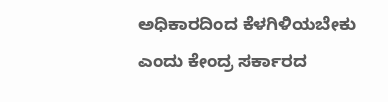ಅಧಿಕಾರದಿಂದ ಕೆಳಗಿಳಿಯಬೇಕು ಎಂದು ಕೇಂದ್ರ ಸರ್ಕಾರದ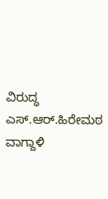ವಿರುದ್ಧ ಎಸ್.ಆರ್.ಹಿರೇಮಠ ವಾಗ್ದಾಳಿ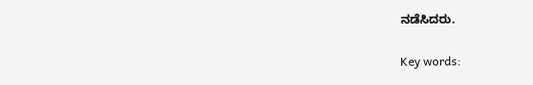ನಡೆಸಿದರು.

Key words: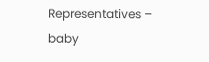Representatives – baby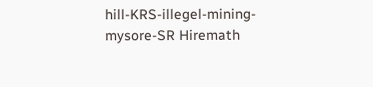hill-KRS-illegel-mining- mysore-SR Hiremath